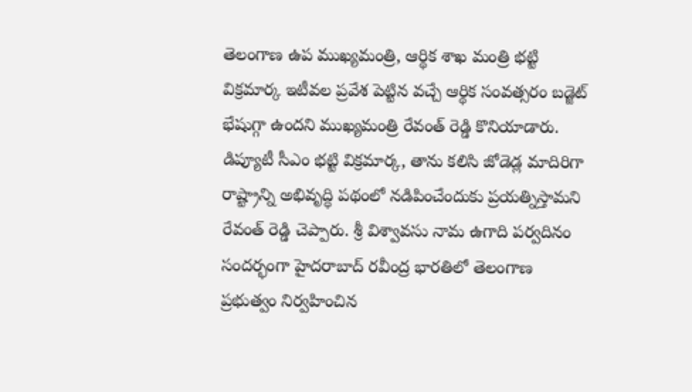తెలంగాణ ఉప ముఖ్యమంత్రి, ఆర్థిక శాఖ మంత్రి భట్టి విక్రమార్క ఇటీవల ప్రవేశ పెట్టిన వచ్చే ఆర్థిక సంవత్సరం బడ్జెట్ భేషుగ్గా ఉందని ముఖ్యమంత్రి రేవంత్ రెడ్డి కొనియాడారు. డిప్యూటీ సీఎం భట్టి విక్రమార్క, తాను కలిసి జోడెడ్ల మాదిరిగా రాష్ట్రాన్ని అభివృద్ధి పథంలో నడిపించేందుకు ప్రయత్నిస్తామని రేవంత్ రెడ్డి చెప్పారు. శ్రీ విశ్వావసు నామ ఉగాది పర్వదినం సందర్భంగా హైదరాబాద్ రవీంద్ర భారతిలో తెలంగాణ ప్రభుత్వం నిర్వహించిన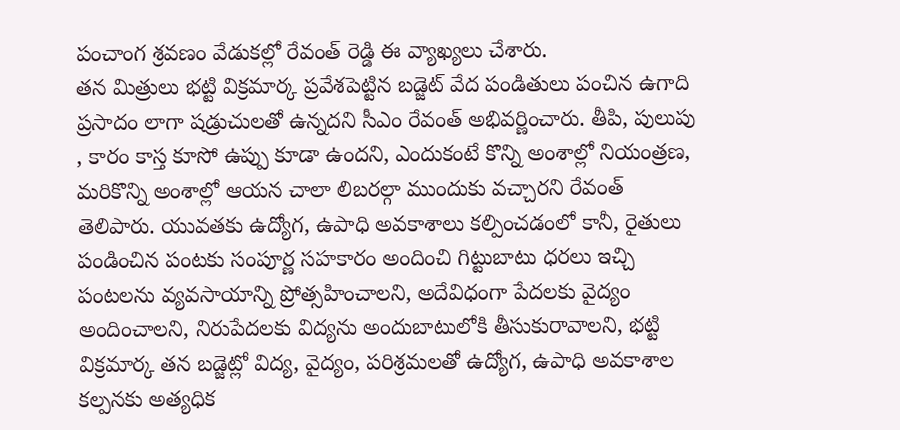పంచాంగ శ్రవణం వేడుకల్లో రేవంత్ రెడ్డి ఈ వ్యాఖ్యలు చేశారు.
తన మిత్రులు భట్టి విక్రమార్క ప్రవేశపెట్టిన బడ్జెట్ వేద పండితులు పంచిన ఉగాది ప్రసాదం లాగా షడ్రుచులతో ఉన్నదని సీఎం రేవంత్ అభివర్ణించారు. తీపి, పులుపు , కారం కాస్త కూసో ఉప్పు కూడా ఉందని, ఎందుకంటే కొన్ని అంశాల్లో నియంత్రణ, మరికొన్ని అంశాల్లో ఆయన చాలా లిబరల్గా ముందుకు వచ్చారని రేవంత్ తెలిపారు. యువతకు ఉద్యోగ, ఉపాధి అవకాశాలు కల్పించడంలో కానీ, రైతులు పండించిన పంటకు సంపూర్ణ సహకారం అందించి గిట్టుబాటు ధరలు ఇచ్చి పంటలను వ్యవసాయాన్ని ప్రోత్సహించాలని, అదేవిధంగా పేదలకు వైద్యం అందించాలని, నిరుపేదలకు విద్యను అందుబాటులోకి తీసుకురావాలని, భట్టి విక్రమార్క తన బడ్జెట్లో విద్య, వైద్యం, పరిశ్రమలతో ఉద్యోగ, ఉపాధి అవకాశాల కల్పనకు అత్యధిక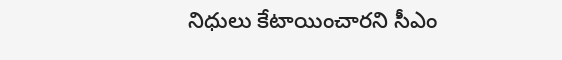నిధులు కేటాయించారని సీఎం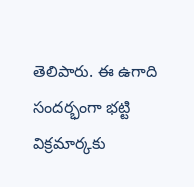తెలిపారు. ఈ ఉగాది సందర్భంగా భట్టి విక్రమార్కకు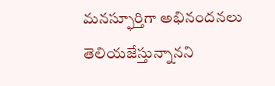మనస్ఫూర్తిగా అభినందనలు తెలియజేస్తున్నానని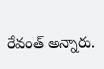రేవంత్ అన్నారు.